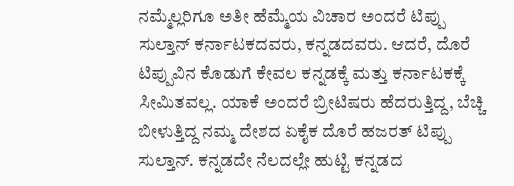ನಮ್ಮೆಲ್ಲರಿಗೂ ಅತೀ ಹೆಮ್ಮೆಯ ವಿಚಾರ ಅಂದರೆ ಟಿಪ್ಪು ಸುಲ್ತಾನ್ ಕರ್ನಾಟಕದವರು, ಕನ್ನಡದವರು. ಆದರೆ, ದೊರೆ ಟಿಪ್ಪುವಿನ ಕೊಡುಗೆ ಕೇವಲ ಕನ್ನಡಕ್ಕೆ ಮತ್ತು ಕರ್ನಾಟಕಕ್ಕೆ ಸೀಮಿತವಲ್ಲ. ಯಾಕೆ ಅಂದರೆ ಬ್ರೀಟಿಷರು ಹೆದರುತ್ತಿದ್ದ, ಬೆಚ್ಚಿ ಬೀಳುತ್ತಿದ್ದ ನಮ್ಮ ದೇಶದ ಏಕೈಕ ದೊರೆ ಹಜರತ್ ಟಿಪ್ಪು ಸುಲ್ತಾನ್. ಕನ್ನಡದೇ ನೆಲದಲ್ಲೇ ಹುಟ್ಟಿ ಕನ್ನಡದ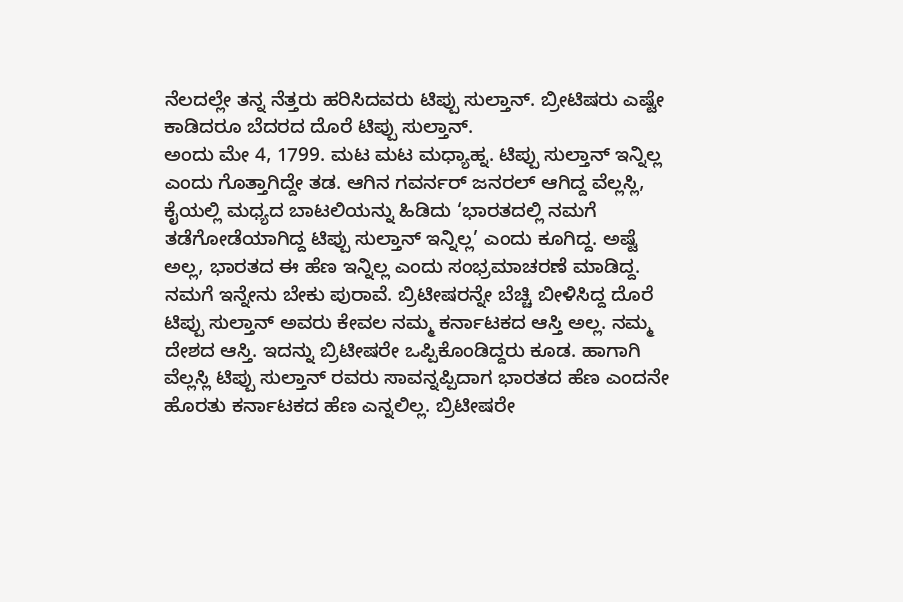ನೆಲದಲ್ಲೇ ತನ್ನ ನೆತ್ತರು ಹರಿಸಿದವರು ಟಿಪ್ಪು ಸುಲ್ತಾನ್. ಬ್ರೀಟಿಷರು ಎಷ್ಟೇ ಕಾಡಿದರೂ ಬೆದರದ ದೊರೆ ಟಿಪ್ಪು ಸುಲ್ತಾನ್.
ಅಂದು ಮೇ 4, 1799. ಮಟ ಮಟ ಮಧ್ಯಾಹ್ನ. ಟಿಪ್ಪು ಸುಲ್ತಾನ್ ಇನ್ನಿಲ್ಲ ಎಂದು ಗೊತ್ತಾಗಿದ್ದೇ ತಡ. ಆಗಿನ ಗವರ್ನರ್ ಜನರಲ್ ಆಗಿದ್ದ ವೆಲ್ಲಸ್ಲಿ, ಕೈಯಲ್ಲಿ ಮಧ್ಯದ ಬಾಟಲಿಯನ್ನು ಹಿಡಿದು ‘ಭಾರತದಲ್ಲಿ ನಮಗೆ ತಡೆಗೋಡೆಯಾಗಿದ್ದ ಟಿಪ್ಪು ಸುಲ್ತಾನ್ ಇನ್ನಿಲ್ಲ’ ಎಂದು ಕೂಗಿದ್ದ. ಅಷ್ಟೆ ಅಲ್ಲ, ಭಾರತದ ಈ ಹೆಣ ಇನ್ನಿಲ್ಲ ಎಂದು ಸಂಭ್ರಮಾಚರಣೆ ಮಾಡಿದ್ದ. ನಮಗೆ ಇನ್ನೇನು ಬೇಕು ಪುರಾವೆ. ಬ್ರಿಟೀಷರನ್ನೇ ಬೆಚ್ಚಿ ಬೀಳಿಸಿದ್ದ ದೊರೆ ಟಿಪ್ಪು ಸುಲ್ತಾನ್ ಅವರು ಕೇವಲ ನಮ್ಮ ಕರ್ನಾಟಕದ ಆಸ್ತಿ ಅಲ್ಲ. ನಮ್ಮ ದೇಶದ ಆಸ್ತಿ. ಇದನ್ನು ಬ್ರಿಟೀಷರೇ ಒಪ್ಪಿಕೊಂಡಿದ್ದರು ಕೂಡ. ಹಾಗಾಗಿ ವೆಲ್ಲಸ್ಲಿ ಟಿಪ್ಪು ಸುಲ್ತಾನ್ ರವರು ಸಾವನ್ನಪ್ಪಿದಾಗ ಭಾರತದ ಹೆಣ ಎಂದನೇ ಹೊರತು ಕರ್ನಾಟಕದ ಹೆಣ ಎನ್ನಲಿಲ್ಲ. ಬ್ರಿಟೀಷರೇ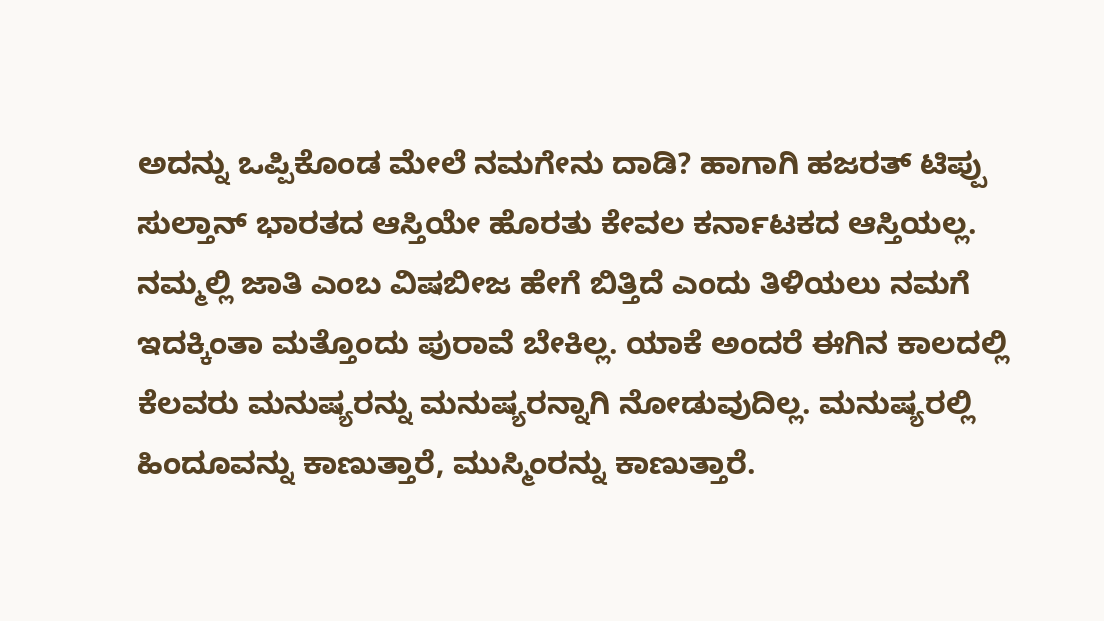ಅದನ್ನು ಒಪ್ಪಿಕೊಂಡ ಮೇಲೆ ನಮಗೇನು ದಾಡಿ? ಹಾಗಾಗಿ ಹಜರತ್ ಟಿಪ್ಪು ಸುಲ್ತಾನ್ ಭಾರತದ ಆಸ್ತಿಯೇ ಹೊರತು ಕೇವಲ ಕರ್ನಾಟಕದ ಆಸ್ತಿಯಲ್ಲ.
ನಮ್ಮಲ್ಲಿ ಜಾತಿ ಎಂಬ ವಿಷಬೀಜ ಹೇಗೆ ಬಿತ್ತಿದೆ ಎಂದು ತಿಳಿಯಲು ನಮಗೆ ಇದಕ್ಕಿಂತಾ ಮತ್ತೊಂದು ಪುರಾವೆ ಬೇಕಿಲ್ಲ. ಯಾಕೆ ಅಂದರೆ ಈಗಿನ ಕಾಲದಲ್ಲಿ ಕೆಲವರು ಮನುಷ್ಯರನ್ನು ಮನುಷ್ಯರನ್ನಾಗಿ ನೋಡುವುದಿಲ್ಲ. ಮನುಷ್ಯರಲ್ಲಿ ಹಿಂದೂವನ್ನು ಕಾಣುತ್ತಾರೆ, ಮುಸ್ಮಿಂರನ್ನು ಕಾಣುತ್ತಾರೆ.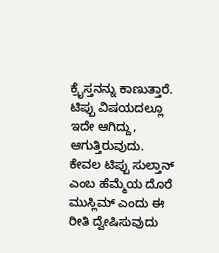ಕ್ರೈಸ್ತನನ್ನು ಕಾಣುತ್ತಾರೆ. ಟಿಪ್ಪು ವಿಷಯದಲ್ಲೂ ಇದೇ ಆಗಿದ್ದು, ಆಗುತ್ತಿರುವುದು. ಕೇವಲ ಟಿಪ್ಪು ಸುಲ್ತಾನ್ ಎಂಬ ಹೆಮ್ಮೆಯ ದೊರೆ ಮುಸ್ಲಿಮ್ ಎಂದು ಈ ರೀತಿ ದ್ವೇಷಿಸುವುದು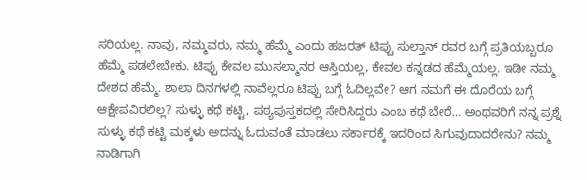ಸರಿಯಲ್ಲ. ನಾವು, ನಮ್ಮವರು, ನಮ್ಮ ಹೆಮ್ಮೆ ಎಂದು ಹಜರತ್ ಟಿಪ್ಪು ಸುಲ್ತಾನ್ ರವರ ಬಗ್ಗೆ ಪ್ರತಿಯಬ್ಬರೂ ಹೆಮ್ಮೆ ಪಡಲೇಬೇಕು. ಟಿಪ್ಪು ಕೇವಲ ಮುಸಲ್ಮಾನರ ಆಸ್ತಿಯಲ್ಲ, ಕೇವಲ ಕನ್ನಡದ ಹೆಮ್ಮೆಯಲ್ಲ. ಇಡೀ ನಮ್ಮ ದೇಶದ ಹೆಮ್ಮೆ. ಶಾಲಾ ದಿನಗಳಲ್ಲಿ ನಾವೆಲ್ಲರೂ ಟಿಪ್ಪು ಬಗ್ಗೆ ಓದಿಲ್ಲವೇ? ಆಗ ನಮಗೆ ಈ ದೊರೆಯ ಬಗ್ಗೆ ಆಕ್ಷೇಪವಿರಲಿಲ್ಲ? ಸುಳ್ಳು ಕಥೆ ಕಟ್ಟಿ, ಪಠ್ಯಪುಸ್ತಕದಲ್ಲಿ ಸೇರಿಸಿದ್ದರು ಎಂಬ ಕಥೆ ಬೇರೆ… ಅಂಥವರಿಗೆ ನನ್ನ ಪ್ರಶ್ನೆ ಸುಳ್ಳು ಕಥೆ ಕಟ್ಟಿ ಮಕ್ಕಳು ಅದನ್ನು ಓದುವಂತೆ ಮಾಡಲು ಸರ್ಕಾರಕ್ಕೆ ಇದರಿಂದ ಸಿಗುವುದಾದರೇನು? ನಮ್ಮ ನಾಡಿಗಾಗಿ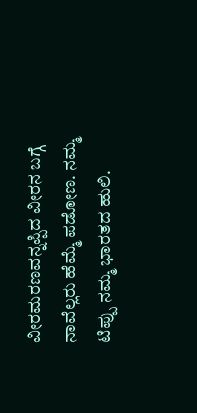ವೀರಮರಣವನ್ನಪ್ಪಿದ ವೀರನ ಬಗ್ಗೆ ನಾವೆಲ್ಲರು ಹೆಮ್ಮೆ ಪಡೋಣ. ನಮ್ಮ ಟಿಪ್ಪು ನಮ್ಮ ಭಾರತದ ಹುಲಿ.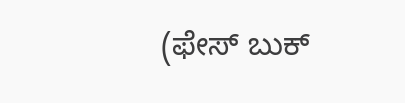(ಫೇಸ್ ಬುಕ್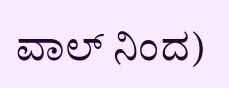ವಾಲ್ ನಿಂದ)